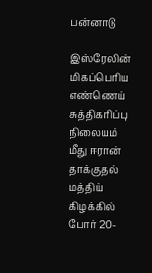பன்னாடு

இஸ்ரேலின் மிகப்பெரிய எண்ணெய் சுத்திகரிப்பு நிலையம் மீது ஈரான் தாக்குதல்
மத்திய் கிழக்கில் போர் 20-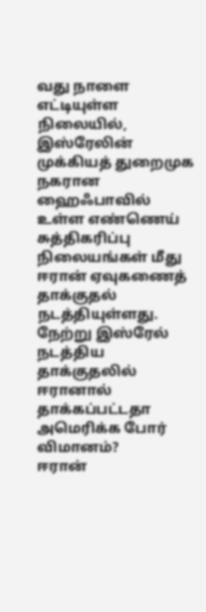வது நாளை எட்டியுள்ள நிலையில், இஸ்ரேலின் முக்கியத் துறைமுக நகரான ஹைஃபாவில் உள்ள எண்ணெய் சுத்திகரிப்பு நிலையங்கள் மீது ஈரான் ஏவுகணைத் தாக்குதல் நடத்தியுள்ளது. நேற்று இஸ்ரேல் நடத்திய தாக்குதலில்
ஈரானால் தாக்கப்பட்டதா அமெரிக்க போர் விமானம்?
ஈரான்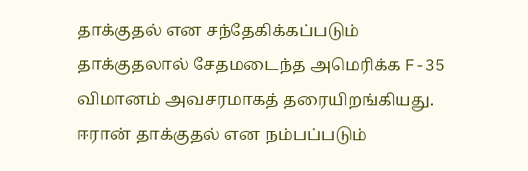தாக்குதல் என சந்தேகிக்கப்படும் தாக்குதலால் சேதமடைந்த அமெரிக்க F-35 விமானம் அவசரமாகத் தரையிறங்கியது. ஈரான் தாக்குதல் என நம்பப்படும்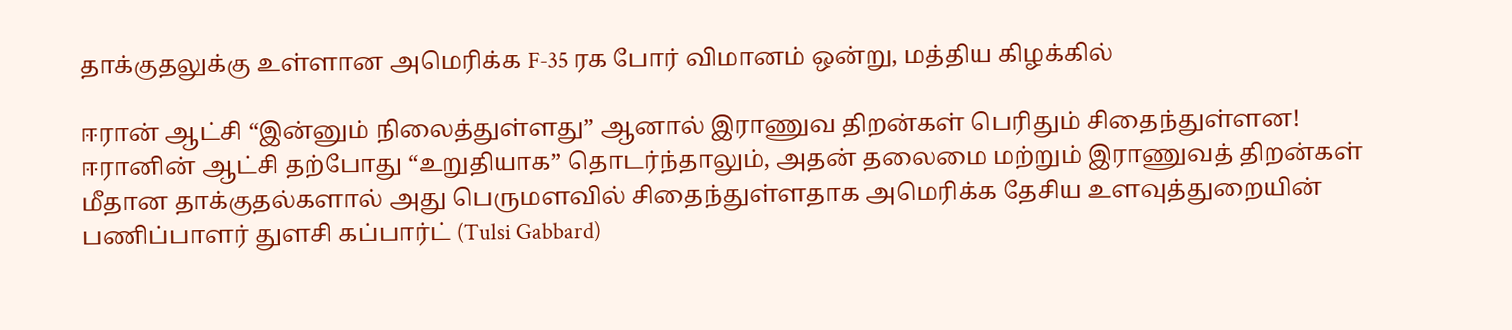தாக்குதலுக்கு உள்ளான அமெரிக்க F-35 ரக போர் விமானம் ஒன்று, மத்திய கிழக்கில்

ஈரான் ஆட்சி “இன்னும் நிலைத்துள்ளது” ஆனால் இராணுவ திறன்கள் பெரிதும் சிதைந்துள்ளன!
ஈரானின் ஆட்சி தற்போது “உறுதியாக” தொடர்ந்தாலும், அதன் தலைமை மற்றும் இராணுவத் திறன்கள் மீதான தாக்குதல்களால் அது பெருமளவில் சிதைந்துள்ளதாக அமெரிக்க தேசிய உளவுத்துறையின் பணிப்பாளர் துளசி கப்பார்ட் (Tulsi Gabbard)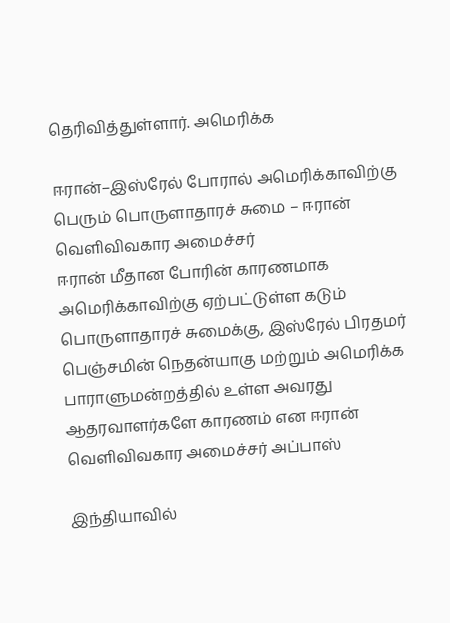தெரிவித்துள்ளார். அமெரிக்க

ஈரான்–இஸ்ரேல் போரால் அமெரிக்காவிற்கு பெரும் பொருளாதாரச் சுமை – ஈரான் வெளிவிவகார அமைச்சர்
ஈரான் மீதான போரின் காரணமாக அமெரிக்காவிற்கு ஏற்பட்டுள்ள கடும் பொருளாதாரச் சுமைக்கு, இஸ்ரேல் பிரதமர் பெஞ்சமின் நெதன்யாகு மற்றும் அமெரிக்க பாராளுமன்றத்தில் உள்ள அவரது ஆதரவாளர்களே காரணம் என ஈரான் வெளிவிவகார அமைச்சர் அப்பாஸ்

இந்தியாவில்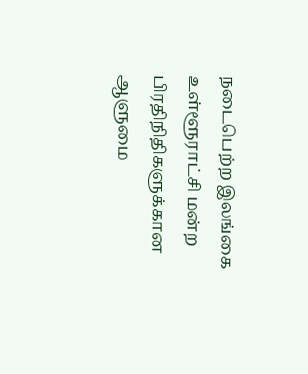நடைபெற்ற இலங்கை உள்ளூராட்சி மன்ற பிரதிநிதிகளுக்கான ஆளுமை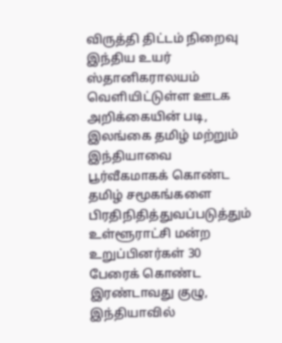விருத்தி திட்டம் நிறைவு
இந்திய உயர் ஸ்தானிகராலயம் வெளியிட்டுள்ள ஊடக அறிக்கையின் படி, இலங்கை தமிழ் மற்றும் இந்தியாவை பூர்வீகமாகக் கொண்ட தமிழ் சமூகங்களை பிரதிநிதித்துவப்படுத்தும் உள்ளூராட்சி மன்ற உறுப்பினர்கள் 30 பேரைக் கொண்ட இரண்டாவது குழு, இந்தியாவில்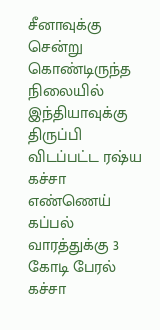சீனாவுக்கு சென்று கொண்டிருந்த நிலையில் இந்தியாவுக்கு திருப்பி விடப்பட்ட ரஷ்ய கச்சா எண்ணெய் கப்பல்
வாரத்துக்கு 3 கோடி பேரல் கச்சா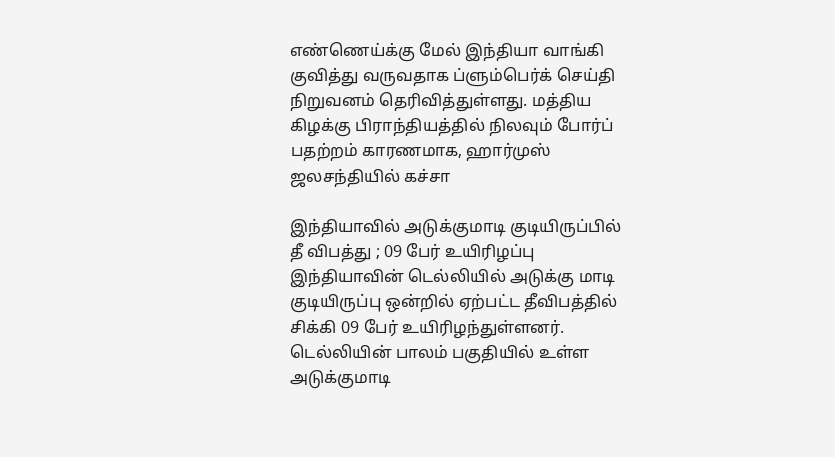எண்ணெய்க்கு மேல் இந்தியா வாங்கி குவித்து வருவதாக ப்ளும்பெர்க் செய்தி நிறுவனம் தெரிவித்துள்ளது. மத்திய கிழக்கு பிராந்தியத்தில் நிலவும் போர்ப் பதற்றம் காரணமாக, ஹார்முஸ் ஜலசந்தியில் கச்சா

இந்தியாவில் அடுக்குமாடி குடியிருப்பில் தீ விபத்து ; 09 பேர் உயிரிழப்பு
இந்தியாவின் டெல்லியில் அடுக்கு மாடி குடியிருப்பு ஒன்றில் ஏற்பட்ட தீவிபத்தில் சிக்கி 09 பேர் உயிரிழந்துள்ளனர். டெல்லியின் பாலம் பகுதியில் உள்ள அடுக்குமாடி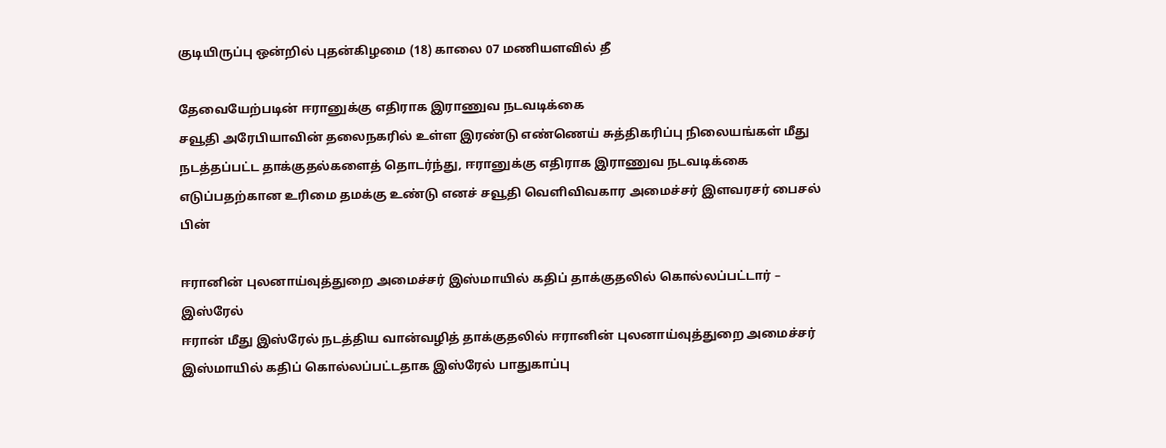குடியிருப்பு ஒன்றில் புதன்கிழமை (18) காலை 07 மணியளவில் தீ

தேவையேற்படின் ஈரானுக்கு எதிராக இராணுவ நடவடிக்கை
சவூதி அரேபியாவின் தலைநகரில் உள்ள இரண்டு எண்ணெய் சுத்திகரிப்பு நிலையங்கள் மீது நடத்தப்பட்ட தாக்குதல்களைத் தொடர்ந்து, ஈரானுக்கு எதிராக இராணுவ நடவடிக்கை எடுப்பதற்கான உரிமை தமக்கு உண்டு எனச் சவூதி வெளிவிவகார அமைச்சர் இளவரசர் பைசல் பின்

ஈரானின் புலனாய்வுத்துறை அமைச்சர் இஸ்மாயில் கதிப் தாக்குதலில் கொல்லப்பட்டார் – இஸ்ரேல்
ஈரான் மீது இஸ்ரேல் நடத்திய வான்வழித் தாக்குதலில் ஈரானின் புலனாய்வுத்துறை அமைச்சர் இஸ்மாயில் கதிப் கொல்லப்பட்டதாக இஸ்ரேல் பாதுகாப்பு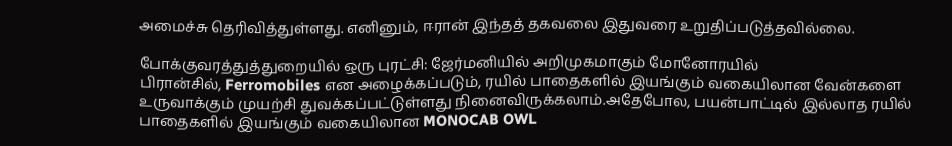அமைச்சு தெரிவித்துள்ளது. எனினும், ஈரான் இந்தத் தகவலை இதுவரை உறுதிப்படுத்தவில்லை.

போக்குவரத்துத்துறையில் ஒரு புரட்சி: ஜேர்மனியில் அறிமுகமாகும் மோனோரயில்
பிரான்சில், Ferromobiles என அழைக்கப்படும், ரயில் பாதைகளில் இயங்கும் வகையிலான வேன்களை உருவாக்கும் முயற்சி துவக்கப்பட்டுள்ளது நினைவிருக்கலாம்.அதேபோல, பயன்பாட்டில் இல்லாத ரயில் பாதைகளில் இயங்கும் வகையிலான MONOCAB OWL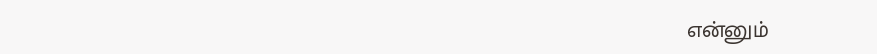என்னும்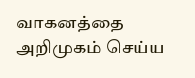வாகனத்தை அறிமுகம் செய்ய